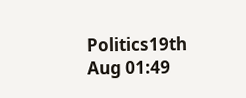Politics19th Aug 01:49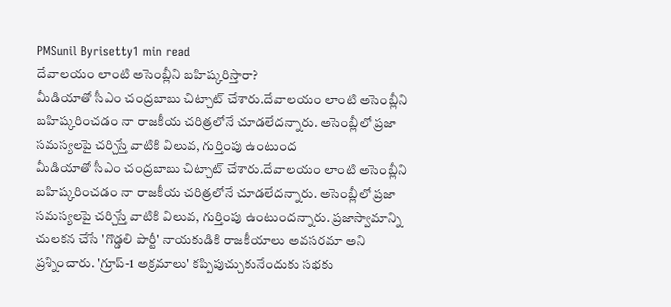PMSunil Byrisetty1 min read
దేవాలయం లాంటి అసెంబ్లీని బహిష్కరిస్తారా?
మీడియాతో సీఎం చంద్రబాబు చిట్చాట్ చేశారు.దేవాలయం లాంటి అసెంబ్లీని బహిష్కరించడం నా రాజకీయ చరిత్రలోనే చూడలేదన్నారు. అసెంబ్లీలో ప్రజా సమస్యలపై చర్చిస్తే వాటికి విలువ, గుర్తింపు ఉంటుంద
మీడియాతో సీఎం చంద్రబాబు చిట్చాట్ చేశారు.దేవాలయం లాంటి అసెంబ్లీని బహిష్కరించడం నా రాజకీయ చరిత్రలోనే చూడలేదన్నారు. అసెంబ్లీలో ప్రజా సమస్యలపై చర్చిస్తే వాటికి విలువ, గుర్తింపు ఉంటుందన్నారు. ప్రజాస్వామాన్ని చులకన చేసే 'గొడ్డలి పార్టీ' నాయకుడికి రాజకీయాలు అవసరమా అని ప్రశ్నించారు. 'గ్రూప్-1 అక్రమాలు' కప్పిపుచ్చుకునేందుకు సభకు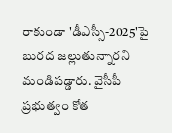రాకుండా 'డీఎస్సీ-2025'పై బురద జల్లుతున్నారని మండిపడ్డారు. వైసీపీ ప్రభుత్వం కోత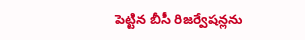పెట్టిన బీసీ రిజర్వేషన్లను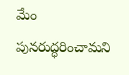మేం పునరుద్ధరించామని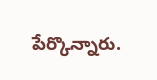పేర్కొన్నారు.